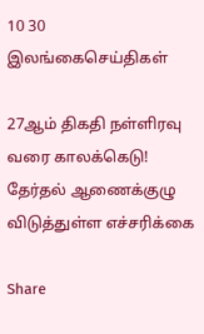10 30
இலங்கைசெய்திகள்

27ஆம் திகதி நள்ளிரவு வரை காலக்கெடு! தேர்தல் ஆணைக்குழு விடுத்துள்ள எச்சரிக்கை

Share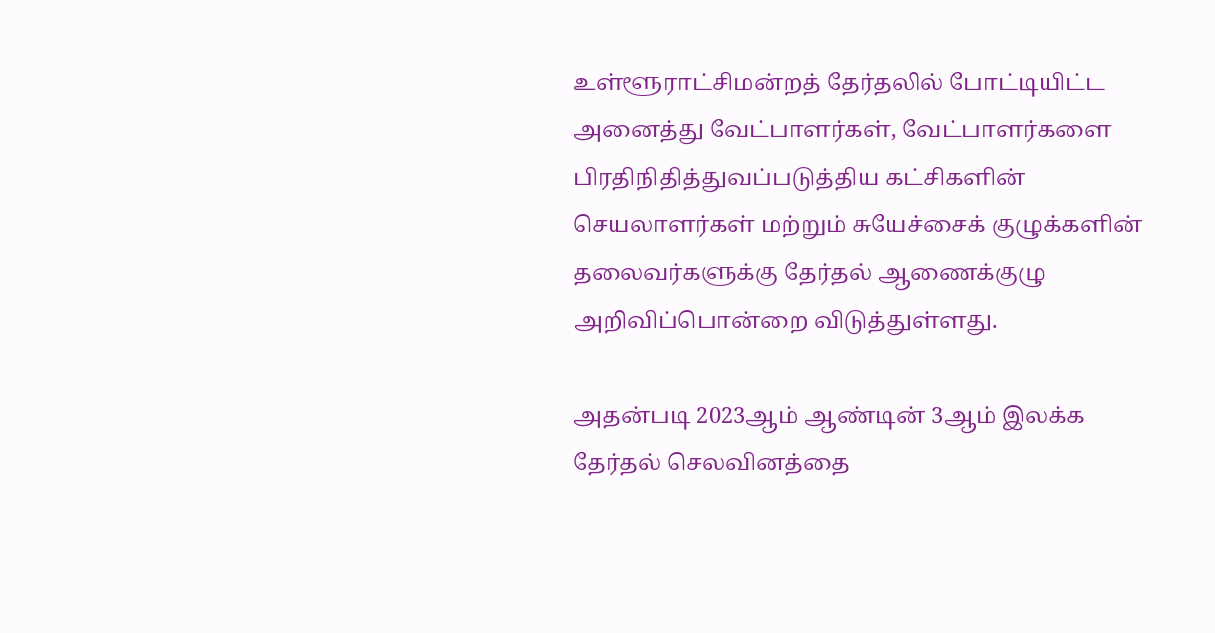உள்ளூராட்சிமன்றத் தேர்தலில் போட்டியிட்ட அனைத்து வேட்பாளர்கள், வேட்பாளர்களை பிரதிநிதித்துவப்படுத்திய கட்சிகளின் செயலாளர்கள் மற்றும் சுயேச்சைக் குழுக்களின் தலைவர்களுக்கு தேர்தல் ஆணைக்குழு அறிவிப்பொன்றை விடுத்துள்ளது.

அதன்படி 2023ஆம் ஆண்டின் 3ஆம் இலக்க தேர்தல் செலவினத்தை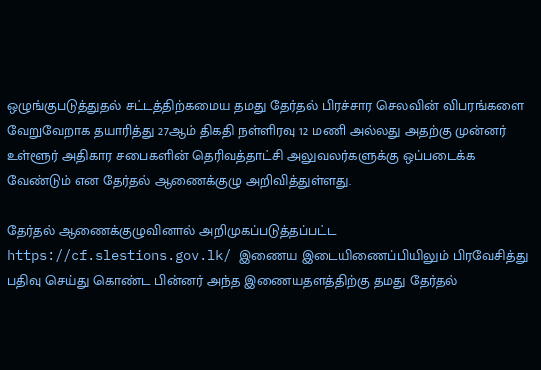ஒழுங்குபடுத்துதல் சட்டத்திற்கமைய தமது தேர்தல் பிரச்சார செலவின் விபரங்களை வேறுவேறாக தயாரித்து 27ஆம் திகதி நள்ளிரவு 12 மணி அல்லது அதற்கு முன்னர் உள்ளூர் அதிகார சபைகளின் தெரிவத்தாட்சி அலுவலர்களுக்கு ஒப்படைக்க வேண்டும் என தேர்தல் ஆணைக்குழு அறிவித்துள்ளது.

தேர்தல் ஆணைக்குழுவினால் அறிமுகப்படுத்தப்பட்ட https://cf.slestions.gov.lk/ இணைய இடையிணைப்பியிலும் பிரவேசித்து பதிவு செய்து கொண்ட பின்னர் அந்த இணையதளத்திற்கு தமது தேர்தல்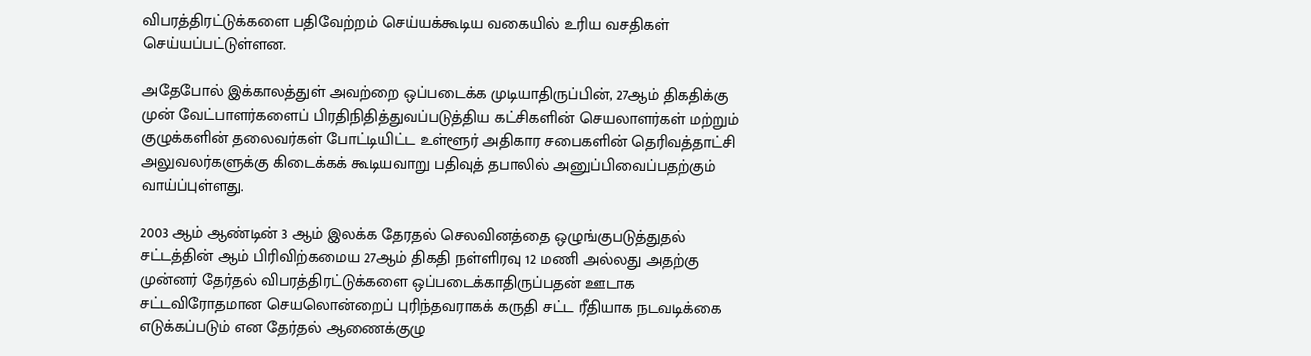விபரத்திரட்டுக்களை பதிவேற்றம் செய்யக்கூடிய வகையில் உரிய வசதிகள் செய்யப்பட்டுள்ளன.

அதேபோல் இக்காலத்துள் அவற்றை ஒப்படைக்க முடியாதிருப்பின், 27ஆம் திகதிக்கு முன் வேட்பாளர்களைப் பிரதிநிதித்துவப்படுத்திய கட்சிகளின் செயலாளர்கள் மற்றும் குழுக்களின் தலைவர்கள் போட்டியிட்ட உள்ளூர் அதிகார சபைகளின் தெரிவத்தாட்சி அலுவலர்களுக்கு கிடைக்கக் கூடியவாறு பதிவுத் தபாலில் அனுப்பிவைப்பதற்கும் வாய்ப்புள்ளது.

2003 ஆம் ஆண்டின் 3 ஆம் இலக்க தேரதல் செலவினத்தை ஒழுங்குபடுத்துதல் சட்டத்தின் ஆம் பிரிவிற்கமைய 27ஆம் திகதி நள்ளிரவு 12 மணி அல்லது அதற்கு முன்னர் தேர்தல் விபரத்திரட்டுக்களை ஒப்படைக்காதிருப்பதன் ஊடாக சட்டவிரோதமான செயலொன்றைப் புரிந்தவராகக் கருதி சட்ட ரீதியாக நடவடிக்கை எடுக்கப்படும் என தேர்தல் ஆணைக்குழு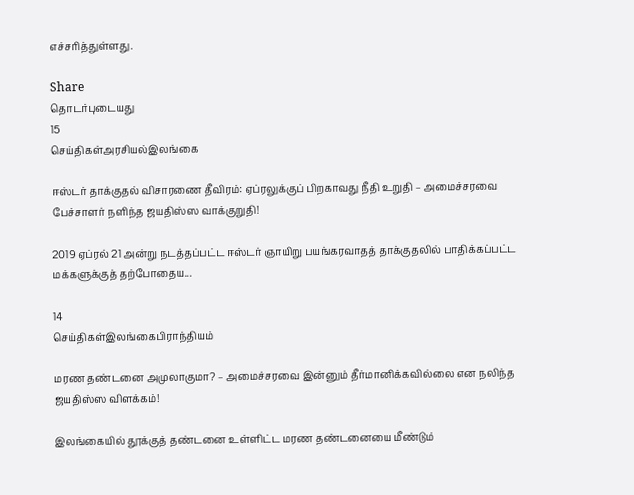எச்சரித்துள்ளது.

Share
தொடர்புடையது
15
செய்திகள்அரசியல்இலங்கை

ஈஸ்டர் தாக்குதல் விசாரணை தீவிரம்: ஏப்ரலுக்குப் பிறகாவது நீதி உறுதி – அமைச்சரவை பேச்சாளர் நளிந்த ஜயதிஸ்ஸ வாக்குறுதி!

2019 ஏப்ரல் 21 அன்று நடத்தப்பட்ட ஈஸ்டர் ஞாயிறு பயங்கரவாதத் தாக்குதலில் பாதிக்கப்பட்ட மக்களுக்குத் தற்போதைய...

14
செய்திகள்இலங்கைபிராந்தியம்

மரண தண்டனை அமுலாகுமா? – அமைச்சரவை இன்னும் தீர்மானிக்கவில்லை என நலிந்த ஜயதிஸ்ஸ விளக்கம்!

இலங்கையில் தூக்குத் தண்டனை உள்ளிட்ட மரண தண்டனையை மீண்டும்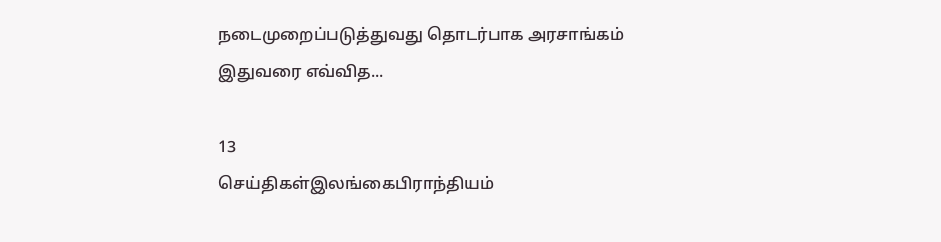நடைமுறைப்படுத்துவது தொடர்பாக அரசாங்கம் இதுவரை எவ்வித...

13
செய்திகள்இலங்கைபிராந்தியம்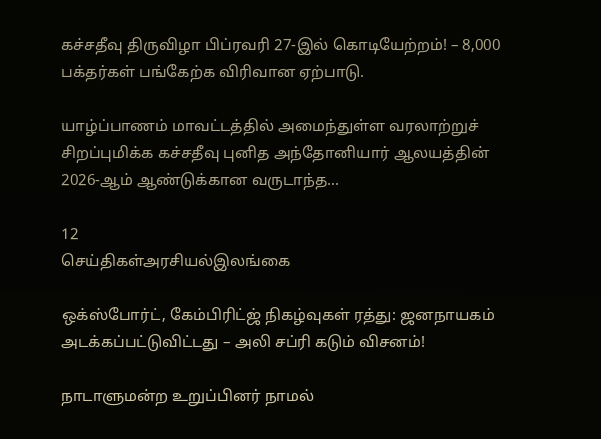கச்சதீவு திருவிழா பிப்ரவரி 27-இல் கொடியேற்றம்! – 8,000 பக்தர்கள் பங்கேற்க விரிவான ஏற்பாடு.

யாழ்ப்பாணம் மாவட்டத்தில் அமைந்துள்ள வரலாற்றுச் சிறப்புமிக்க கச்சதீவு புனித அந்தோனியார் ஆலயத்தின் 2026-ஆம் ஆண்டுக்கான வருடாந்த...

12
செய்திகள்அரசியல்இலங்கை

ஒக்ஸ்போர்ட், கேம்பிரிட்ஜ் நிகழ்வுகள் ரத்து: ஜனநாயகம் அடக்கப்பட்டுவிட்டது – அலி சப்ரி கடும் விசனம்!

நாடாளுமன்ற உறுப்பினர் நாமல்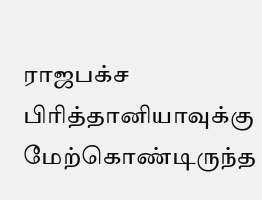ராஜபக்ச பிரித்தானியாவுக்கு மேற்கொண்டிருந்த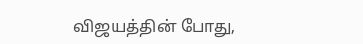விஜயத்தின் போது,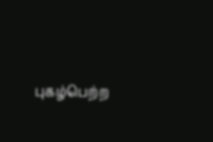புகழ்பெற்ற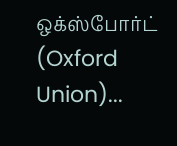ஒக்ஸ்போர்ட் (Oxford Union)...